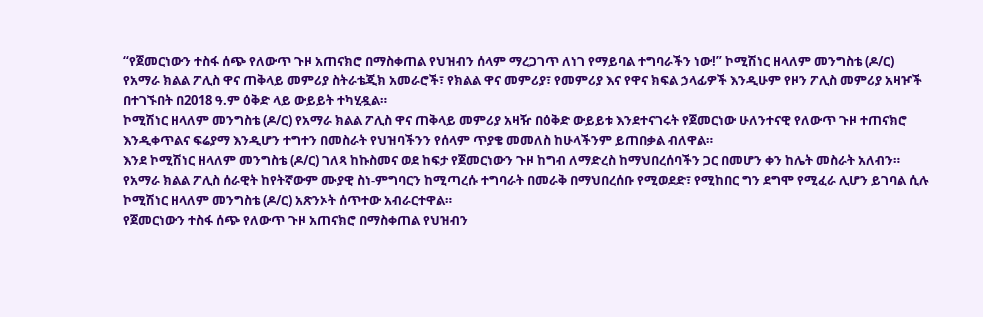“የጀመርነውን ተስፋ ሰጭ የለውጥ ጉዞ አጠናክሮ በማስቀጠል የህዝብን ሰላም ማረጋገጥ ለነገ የማይባል ተግባራችን ነው!” ኮሚሽነር ዘላለም መንግስቴ (ዶ/ር)
የአማራ ክልል ፖሊስ ዋና ጠቅላይ መምሪያ ስትራቴጂክ አመራሮች፣ የክልል ዋና መምሪያ፣ የመምሪያ እና የዋና ክፍል ኃላፊዎች እንዲሁም የዞን ፖሊስ መምሪያ አዛዦች በተገኙበት በ2018 ዓ.ም ዕቅድ ላይ ውይይት ተካሂዷል።
ኮሚሽነር ዘላለም መንግስቴ (ዶ/ር) የአማራ ክልል ፖሊስ ዋና ጠቅላይ መምሪያ አዛዥ በዕቅድ ውይይቱ እንደተናገሩት የጀመርነው ሁለንተናዊ የለውጥ ጉዞ ተጠናክሮ እንዲቀጥልና ፍሬያማ እንዲሆን ተግተን በመስራት የህዝባችንን የሰላም ጥያቄ መመለስ ከሁላችንም ይጠበቃል ብለዋል።
እንደ ኮሚሽነር ዘላለም መንግስቴ (ዶ/ር) ገለጻ ከኩስመና ወደ ከፍታ የጀመርነውን ጉዞ ከግብ ለማድረስ ከማህበረሰባችን ጋር በመሆን ቀን ከሌት መስራት አለብን።
የአማራ ክልል ፖሊስ ሰራዊት ከየትኛውም ሙያዊ ስነ-ምግባርን ከሚጣረሱ ተግባራት በመራቅ በማህበረሰቡ የሚወደድ፣ የሚከበር ግን ደግሞ የሚፈራ ሊሆን ይገባል ሲሉ ኮሚሽነር ዘላለም መንግስቴ (ዶ/ር) አጽንኦት ሰጥተው አብራርተዋል።
የጀመርነውን ተስፋ ሰጭ የለውጥ ጉዞ አጠናክሮ በማስቀጠል የህዝብን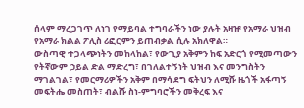ሰላም ማረጋገጥ ለነገ የማይባል ተግባራችን ነው ያሉት አዛዡ የአማራ ህዝብ የአማራ ክልል ፖሊስ ሪፎርምን ይጠብቃል ሲሉ አክለዋል።
ውስጣዊ ተጋላጭነትን መከላከል፣ የውጊያ አቅምን ከፍ አድርጎ የሚመጣውን የትኛውም ኃይል ድል ማድረግ፣ በገለልተኝነት ህዝብ እና መንግስትን ማገልገል፣ የመርማሪዎችን አቅም በማሳደግ ፍትህን ለሚሹ ዜጎች አፋጣኝ መፍትሔ መስጠት፣ ብልሹ ስነ-ምግባሮችን መቅረፍ እና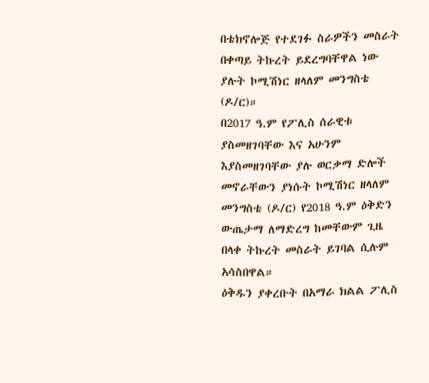በቴክኖሎጅ የተደገፉ ስራዎችን መስራት በቀጣይ ትኩረት ይደረግባቸዋል ነው ያሉት ኮሚሽነር ዘላለም መንግስቴ (ዶ/ር)።
በ2017 ዓ.ም የፖሊስ ሰራዊቱ ያስመዘገባቸው እና አሁንም እያስመዘገባቸው ያሉ ወርቃማ ድሎች መኖራቸውን ያነሱት ኮሚሽነር ዘላለም መንግስቴ (ዶ/ር) የ2018 ዓ.ም ዕቅድን ውጤታማ ለማድረግ ከመቸውም ጊዜ በላቀ ትኩረት መስራት ይገባል ሲሉም አሳስበዋል።
ዕቅዱን ያቀረቡት በአማራ ክልል ፖሊስ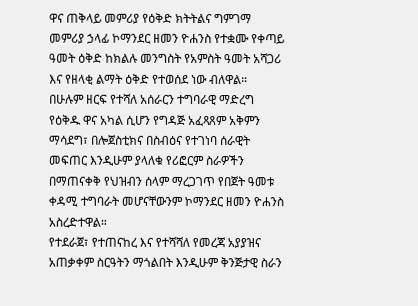ዋና ጠቅላይ መምሪያ የዕቅድ ክትትልና ግምገማ መምሪያ ኃላፊ ኮማንደር ዘመን ዮሐንስ የተቋሙ የቀጣይ ዓመት ዕቅድ ከክልሉ መንግስት የአምስት ዓመት አሻጋሪ እና የዘላቂ ልማት ዕቅድ የተወሰደ ነው ብለዋል።
በሁሉም ዘርፍ የተሻለ አሰራርን ተግባራዊ ማድረግ የዕቅዱ ዋና አካል ሲሆን የግዳጅ አፈጻጸም አቅምን ማሳደግ፣ በሎጀስቲክና በስብዕና የተገነባ ሰራዊት መፍጠር እንዲሁም ያላለቁ የሪፎርም ስራዎችን በማጠናቀቅ የህዝብን ሰላም ማረጋገጥ የበጀት ዓመቱ ቀዳሚ ተግባራት መሆናቸውንም ኮማንደር ዘመን ዮሐንስ አስረድተዋል።
የተደራጀ፣ የተጠናከረ እና የተሻሻለ የመረጃ አያያዝና አጠቃቀም ስርዓትን ማጎልበት እንዲሁም ቅንጅታዊ ስራን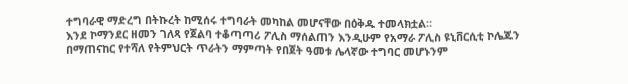ተግባራዊ ማድረግ በትኩረት ከሚሰሩ ተግባራት መካከል መሆናቸው በዕቅዱ ተመላክቷል።
እንደ ኮማንደር ዘመን ገለጻ የጀልባ ተቆጣጣሪ ፖሊስ ማሰልጠን እንዲሁም የአማራ ፖሊስ ዩኒቨርሲቲ ኮሌጁን በማጠናከር የተሻለ የትምህርት ጥራትን ማምጣት የበጀት ዓመቱ ሌላኛው ተግባር መሆኑንም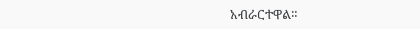አብራርተዋል።